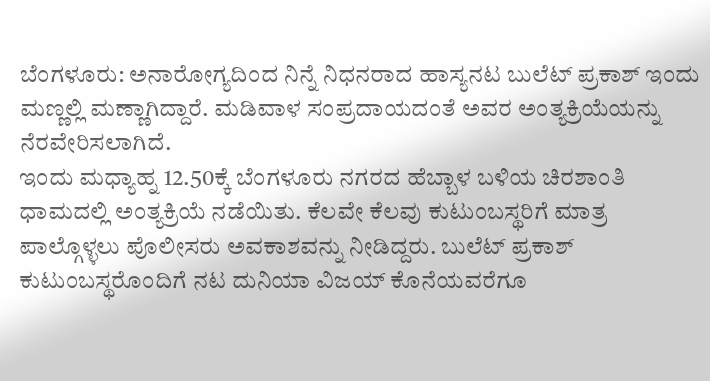ಬೆಂಗಳೂರು: ಅನಾರೋಗ್ಯದಿಂದ ನಿನ್ನೆ ನಿಧನರಾದ ಹಾಸ್ಯನಟ ಬುಲೆಟ್ ಪ್ರಕಾಶ್ ಇಂದು ಮಣ್ಣಲ್ಲಿ ಮಣ್ಣಾಗಿದ್ದಾರೆ. ಮಡಿವಾಳ ಸಂಪ್ರದಾಯದಂತೆ ಅವರ ಅಂತ್ಯಕ್ರಿಯೆಯನ್ನು ನೆರವೇರಿಸಲಾಗಿದೆ.
ಇಂದು ಮಧ್ಯಾಹ್ನ 12.50ಕ್ಕೆ ಬೆಂಗಳೂರು ನಗರದ ಹೆಬ್ಬಾಳ ಬಳಿಯ ಚಿರಶಾಂತಿ ಧಾಮದಲ್ಲಿ ಅಂತ್ಯಕ್ರಿಯೆ ನಡೆಯಿತು. ಕೆಲವೇ ಕೆಲವು ಕುಟುಂಬಸ್ಥರಿಗೆ ಮಾತ್ರ ಪಾಲ್ಗೊಳ್ಳಲು ಪೊಲೀಸರು ಅವಕಾಶವನ್ನು ನೀಡಿದ್ದರು. ಬುಲೆಟ್ ಪ್ರಕಾಶ್ ಕುಟುಂಬಸ್ಥರೊಂದಿಗೆ ನಟ ದುನಿಯಾ ವಿಜಯ್ ಕೊನೆಯವರೆಗೂ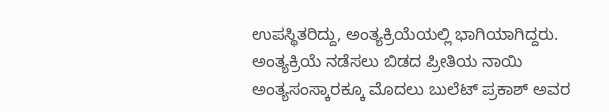ಉಪಸ್ಥಿತರಿದ್ದು, ಅಂತ್ಯಕ್ರಿಯೆಯಲ್ಲಿ ಭಾಗಿಯಾಗಿದ್ದರು.
ಅಂತ್ಯಕ್ರಿಯೆ ನಡೆಸಲು ಬಿಡದ ಪ್ರೀತಿಯ ನಾಯಿ
ಅಂತ್ಯಸಂಸ್ಕಾರಕ್ಕೂ ಮೊದಲು ಬುಲೆಟ್ ಪ್ರಕಾಶ್ ಅವರ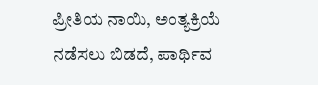ಪ್ರೀತಿಯ ನಾಯಿ, ಅಂತ್ಯಕ್ರಿಯೆ ನಡೆಸಲು ಬಿಡದೆ, ಪಾರ್ಥಿವ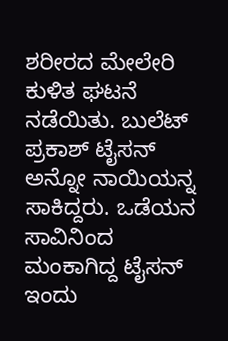ಶರೀರದ ಮೇಲೇರಿ ಕುಳಿತ ಘಟನೆ ನಡೆಯಿತು. ಬುಲೆಟ್ ಪ್ರಕಾಶ್ ಟೈಸನ್ ಅನ್ನೋ ನಾಯಿಯನ್ನ ಸಾಕಿದ್ದರು. ಒಡೆಯನ ಸಾವಿನಿಂದ ಮಂಕಾಗಿದ್ದ ಟೈಸನ್ ಇಂದು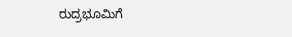ರುದ್ರಭೂಮಿಗೆ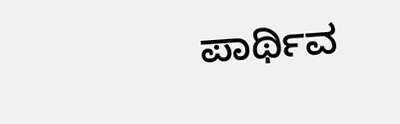ಪಾರ್ಥಿವ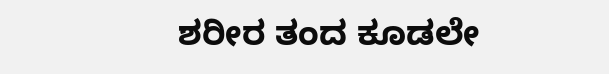ಶರೀರ ತಂದ ಕೂಡಲೇ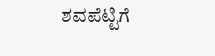ಶವಪೆಟ್ಟಿಗೆ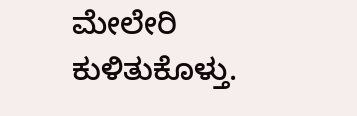ಮೇಲೇರಿ ಕುಳಿತುಕೊಳ್ತು.